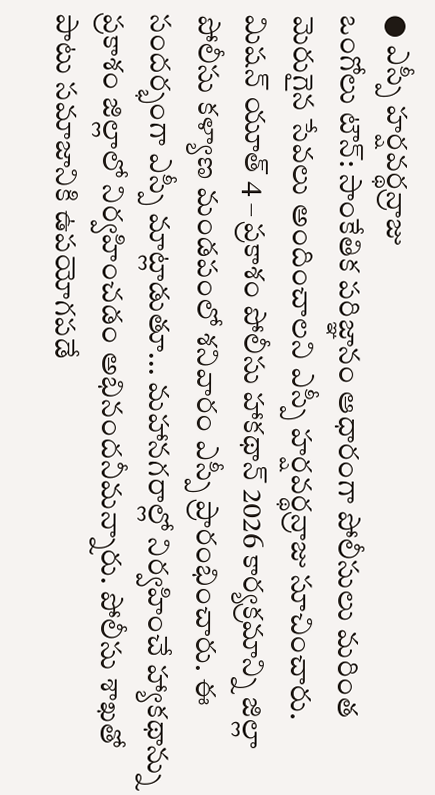● ఎస్పీ హర్షవర్థన్రాజు
ఒంగోలు టౌన్: సాంకేతిక పరిజ్ఞానం ఆధారంగా పోలీసులు మరింత మెరుగైన సేవలు అందించాలని ఎస్పీ హర్షవర్థన్రాజు సూచించారు. మిషన్ యూత్ 4 – ప్రకాశం పోలీసు హాకథాన్ 2026 కార్యక్రమాన్ని జిల్లా పోలీసు కళ్యాణ మండపంలో శనివారం ఎస్పీ ప్రారంభించారు. ఈ సందర్భంగా ఎస్పీ మాట్లాడుతూ... మహానగరాల్లో నిర్వహించే హ్యాకథాన్ను ప్రకాశం జిల్లాలో నిర్వహించడం అభినందనీమన్నారు. పోలీసు శాఖతో పాటు సమాజానికి ఉపయోగపడే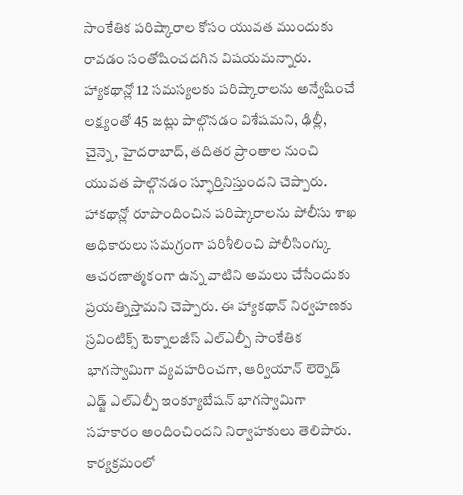సాంకేతిక పరిష్కారాల కోసం యువత ముందుకు రావడం సంతోషించదగిన విషయమన్నారు. హ్యాకథాన్లో 12 సమస్యలకు పరిష్కారాలను అన్వేషించే లక్ష్యంతో 45 జట్లు పాల్గొనడం విశేషమని, ఢిల్లీ, చైన్నె, హైదరాబాద్, తదితర ప్రాంతాల నుంచి యువత పాల్గొనడం స్ఫూర్తినిస్తుందని చెప్పారు. హాకథాన్లో రూపొందించిన పరిష్కారాలను పోలీసు శాఖ అధికారులు సమగ్రంగా పరిశీలించి పోలీసింగ్కు ఆచరణాత్మకంగా ఉన్న వాటిని అమలు చేసేందుకు ప్రయత్నిస్తామని చెప్పారు. ఈ హ్యాకథాన్ నిర్వహణకు స్రవింటిక్స్ టెక్నాలజీస్ ఎల్ఎల్పీ సాంకేతిక భాగస్వామిగా వ్యవహరించగా, ఆర్వియాన్ లెర్నెడ్ ఎడ్జ్ ఎల్ఎల్పీ ఇంక్యూబేషన్ భాగస్వామిగా సహకారం అందించిందని నిర్వాహకులు తెలిపారు. కార్యక్రమంలో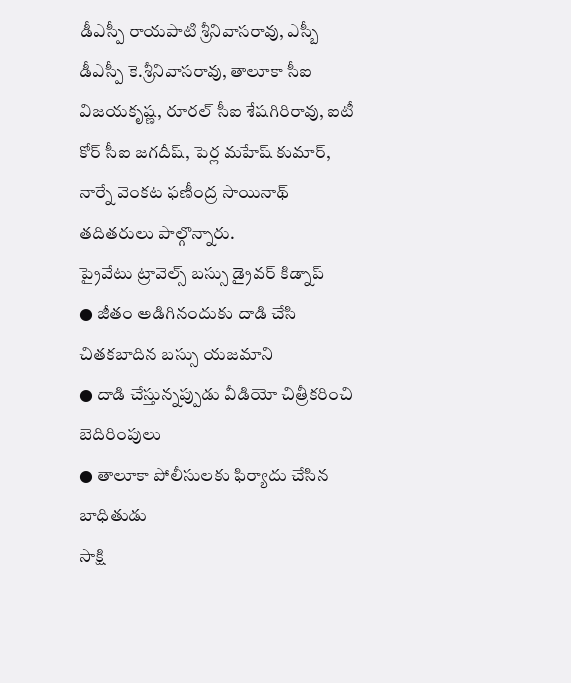డీఎస్పీ రాయపాటి శ్రీనివాసరావు, ఎస్బీ డీఎస్పీ కె.శ్రీనివాసరావు, తాలూకా సీఐ విజయకృష్ణ, రూరల్ సీఐ శేషగిరిరావు, ఐటీ కోర్ సీఐ జగదీష్, పెర్ల మహేష్ కుమార్, నార్నే వెంకట ఫణీంద్ర సాయినాథ్ తదితరులు పాల్గొన్నారు.
ప్రైవేటు ట్రావెల్స్ బస్సు డ్రైవర్ కిడ్నాప్
● జీతం అడిగినందుకు దాడి చేసి చితకబాదిన బస్సు యజమాని
● దాడి చేస్తున్నప్పుడు వీడియో చిత్రీకరించి బెదిరింపులు
● తాలూకా పోలీసులకు ఫిర్యాదు చేసిన బాధితుడు
సాక్షి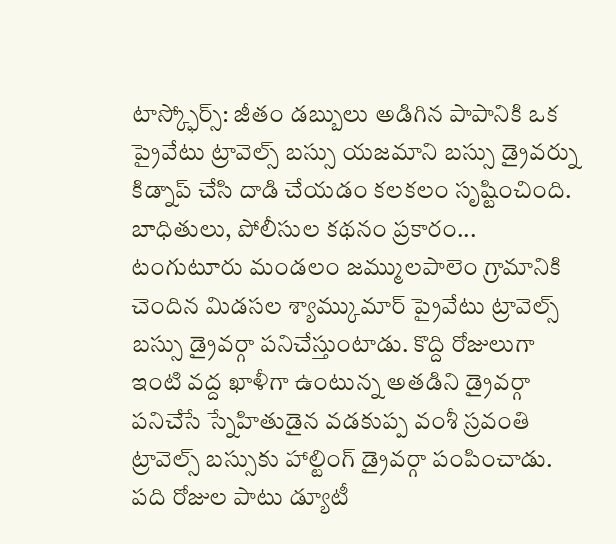టాస్క్ఫోర్స్: జీతం డబ్బులు అడిగిన పాపానికి ఒక ప్రైవేటు ట్రావెల్స్ బస్సు యజమాని బస్సు డ్రైవర్ను కిడ్నాప్ చేసి దాడి చేయడం కలకలం సృష్టించింది. బాధితులు, పోలీసుల కథనం ప్రకారం... టంగుటూరు మండలం జమ్ములపాలెం గ్రామానికి చెందిన మిడసల శ్యామ్కుమార్ ప్రైవేటు ట్రావెల్స్ బస్సు డ్రైవర్గా పనిచేస్తుంటాడు. కొద్ది రోజులుగా ఇంటి వద్ద ఖాళీగా ఉంటున్న అతడిని డ్రైవర్గా పనిచేసే స్నేహితుడైన వడకుప్ప వంశీ స్రవంతి ట్రావెల్స్ బస్సుకు హాల్టింగ్ డ్రైవర్గా పంపించాడు. పది రోజుల పాటు డ్యూటీ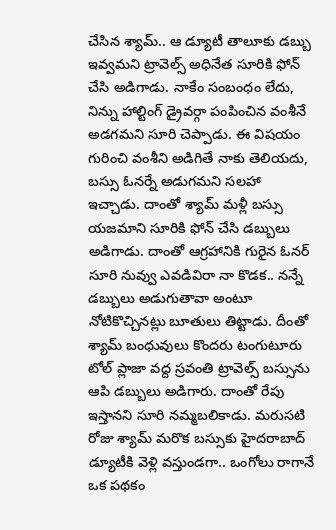చేసిన శ్యామ్.. ఆ డ్యూటీ తాలూకు డబ్బు ఇవ్వమని ట్రావెల్స్ అధినేత సూరికి ఫోన్ చేసి అడిగాడు. నాకేం సంబంధం లేదు, నిన్ను హాల్టింగ్ డ్రైవర్గా పంపించిన వంశీనే అడగమని సూరి చెప్పాడు. ఈ విషయం గురించి వంశీని అడిగితే నాకు తెలియదు, బస్సు ఓనర్నే అడుగమని సలహా ఇచ్చాడు. దాంతో శ్యామ్ మళ్లీ బస్సు యజమాని సూరికి ఫోన్ చేసి డబ్బులు అడిగాడు. దాంతో ఆగ్రహానికి గురైన ఓనర్ సూరి నువ్వు ఎవడివిరా నా కొడక.. నన్నే డబ్బులు అడుగుతావా అంటూ నోటికొచ్చినట్లు బూతులు తిట్టాడు. దీంతో శ్యామ్ బంధువులు కొందరు టంగుటూరు టోల్ ప్లాజా వద్ద స్రవంతి ట్రావెల్స్ బస్సును ఆపి డబ్బులు అడిగారు. దాంతో రేపు ఇస్తానని సూరి నమ్మబలికాడు. మరుసటి రోజు శ్యామ్ మరొక బస్సుకు హైదరాబాద్ డ్యూటీకి వెళ్లి వస్తుండగా.. ఒంగోలు రాగానే ఒక పథకం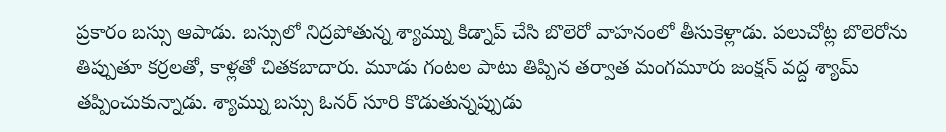ప్రకారం బస్సు ఆపాడు. బస్సులో నిద్రపోతున్న శ్యామ్ను కిడ్నాప్ చేసి బొలెరో వాహనంలో తీసుకెళ్లాడు. పలుచోట్ల బొలెరోను తిప్పుతూ కర్రలతో, కాళ్లతో చితకబాదారు. మూడు గంటల పాటు తిప్పిన తర్వాత మంగమూరు జంక్షన్ వద్ద శ్యామ్ తప్పించుకున్నాడు. శ్యామ్ను బస్సు ఓనర్ సూరి కొడుతున్నప్పుడు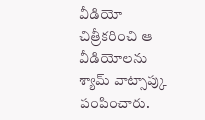వీడియో చిత్రీకరించి ఆ వీడియోలను శ్యామ్ వాట్సాప్కు పంపించారు.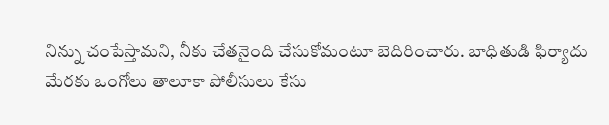నిన్ను చంపేస్తామని, నీకు చేతనైంది చేసుకోమంటూ బెదిరించారు. బాధితుడి ఫిర్యాదు మేరకు ఒంగోలు తాలూకా పోలీసులు కేసు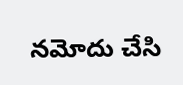నమోదు చేసి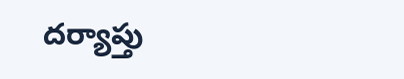దర్యాప్తు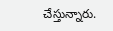చేస్తున్నారు.